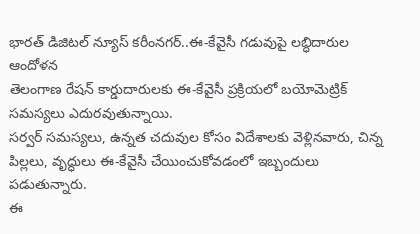భారత్ డిజిటల్ న్యూస్ కరీంనగర్..ఈ-కేవైసీ గడువుపై లబ్ధిదారుల ఆందోళన
తెలంగాణ రేషన్ కార్డుదారులకు ఈ-కేవైసీ ప్రక్రియలో బయోమెట్రిక్ సమస్యలు ఎదురవుతున్నాయి.
సర్వర్ సమస్యలు, ఉన్నత చదువుల కోసం విదేశాలకు వెళ్లినవారు, చిన్న పిల్లలు, వృద్ధులు ఈ-కేవైసీ చేయించుకోవడంలో ఇబ్బందులు పడుతున్నారు.
ఈ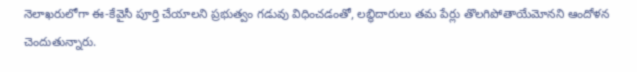నెలాఖరులోగా ఈ-కేవైసీ పూర్తి చేయాలని ప్రభుత్వం గడువు విధించడంతో, లబ్ధిదారులు తమ పేర్లు తొలగిపోతాయేమోనని ఆందోళన చెందుతున్నారు.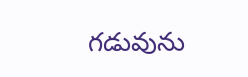గడువును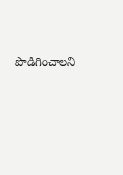పొడిగించాలని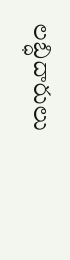లబ్ధిదారులు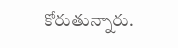కోరుతున్నారు.